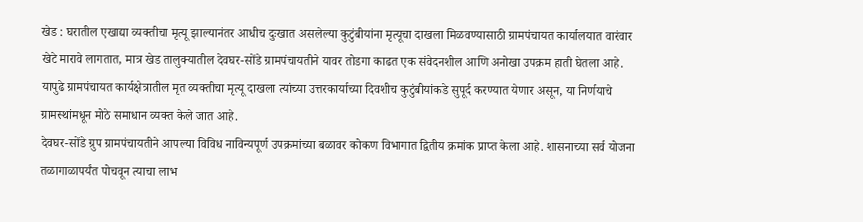खेड : घरातील एखाद्या व्यक्तीचा मृत्यू झाल्यानंतर आधीच दुःखात असलेल्या कुटुंबीयांना मृत्यूचा दाखला मिळवण्यासाठी ग्रामपंचायत कार्यालयात वारंवार खेटे मारावे लागतात, मात्र खेड तालुक्यातील देवघर-सोंडे ग्रामपंचायतीने यावर तोडगा काढत एक संवेदनशील आणि अनोखा उपक्रम हाती घेतला आहे. यापुढे ग्रामपंचायत कार्यक्षेत्रातील मृत व्यक्तीचा मृत्यू दाखला त्यांच्या उत्तरकार्याच्या दिवशीच कुटुंबीयांकडे सुपूर्द करण्यात येणार असून, या निर्णयाचे ग्रामस्थांमधून मोठे समाधान व्यक्त केले जात आहे.
देवघर-सोंडे ग्रुप ग्रामपंचायतीने आपल्या विविध नाविन्यपूर्ण उपक्रमांच्या बळावर कोकण विभागात द्वितीय क्रमांक प्राप्त केला आहे. शासनाच्या सर्व योजना तळागाळापर्यंत पोचवून त्याचा लाभ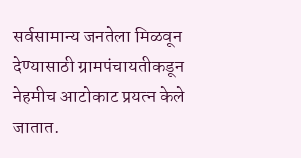सर्वसामान्य जनतेला मिळवून देण्यासाठी ग्रामपंचायतीकडून नेहमीच आटोकाट प्रयत्न केले जातात.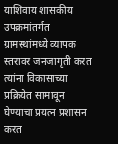याशिवाय शासकीय उपक्रमांतर्गत ग्रामस्थांमध्ये व्यापक स्तरावर जनजागृती करत त्यांना विकासाच्या प्रक्रियेत सामावून घेण्याचा प्रयत्न प्रशासन करत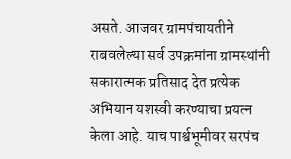असते. आजवर ग्रामपंचायतीने राबवलेल्या सर्व उपक्रमांना ग्रामस्थांनी सकारात्मक प्रतिसाद देत प्रत्येक अभियान यशस्वी करण्याचा प्रयत्न केला आहे. याच पार्श्वभूमीवर सरपंच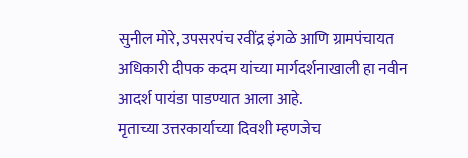सुनील मोरे, उपसरपंच रवींद्र इंगळे आणि ग्रामपंचायत अधिकारी दीपक कदम यांच्या मार्गदर्शनाखाली हा नवीन आदर्श पायंडा पाडण्यात आला आहे.
मृताच्या उत्तरकार्याच्या दिवशी म्हणजेच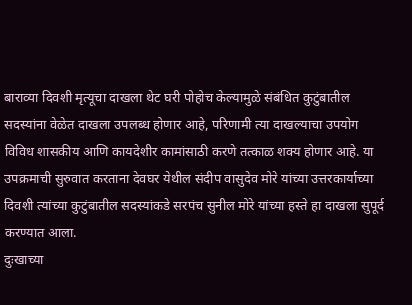बाराव्या दिवशी मृत्यूचा दाखला थेट घरी पोहोच केल्यामुळे संबंधित कुटुंबातील सदस्यांना वेळेत दाखला उपलब्ध होणार आहे, परिणामी त्या दाखल्याचा उपयोग विविध शासकीय आणि कायदेशीर कामांसाठी करणे तत्काळ शक्य होणार आहे. या उपक्रमाची सुरुवात करताना देवघर येथील संदीप वासुदेव मोरे यांच्या उत्तरकार्याच्या दिवशी त्यांच्या कुटुंबातील सदस्यांकडे सरपंच सुनील मोरे यांच्या हस्ते हा दाखला सुपूर्द करण्यात आला.
दुःखाच्या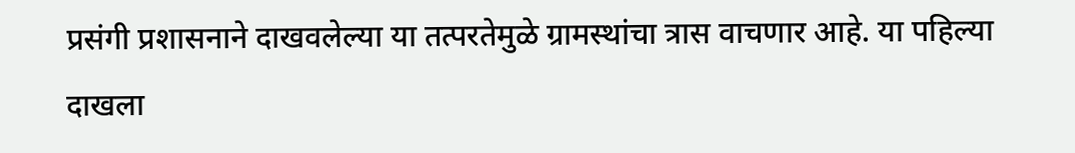प्रसंगी प्रशासनाने दाखवलेल्या या तत्परतेमुळे ग्रामस्थांचा त्रास वाचणार आहे. या पहिल्या दाखला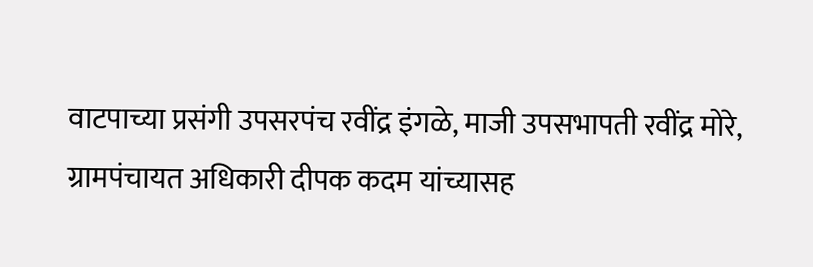वाटपाच्या प्रसंगी उपसरपंच रवींद्र इंगळे, माजी उपसभापती रवींद्र मोरे, ग्रामपंचायत अधिकारी दीपक कदम यांच्यासह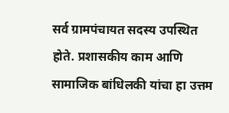सर्व ग्रामपंचायत सदस्य उपस्थित होते. प्रशासकीय काम आणि सामाजिक बांधिलकी यांचा हा उत्तम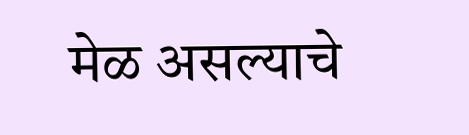मेळ असल्याचे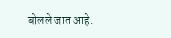बोलले जात आहे.